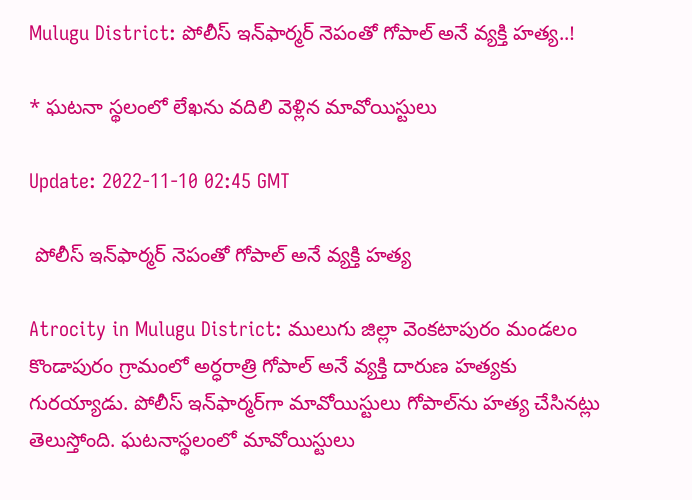Mulugu District: పోలీస్ ఇన్‌ఫార్మర్‌ నెపంతో గోపాల్ అనే వ్యక్తి హత్య..!

* ఘటనా స్థలంలో లేఖను వదిలి వెళ్లిన మావోయిస్టులు

Update: 2022-11-10 02:45 GMT

 పోలీస్ ఇన్‌ఫార్మర్‌ నెపంతో గోపాల్ అనే వ్యక్తి హత్య

Atrocity in Mulugu District: ములుగు జిల్లా వెంకటాపురం మండలం కొండాపురం గ్రామంలో అర్ధరాత్రి గోపాల్ అనే వ్యక్తి దారుణ హత్యకు గురయ్యాడు. పోలీస్ ఇన్‌ఫార్మర్‌గా మావోయిస్టులు గోపాల్‌ను హత్య చేసినట్లు తెలుస్తోంది. ఘటనాస్థలంలో మావోయిస్టులు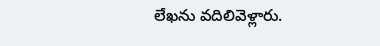లేఖను వదిలివెళ్లారు.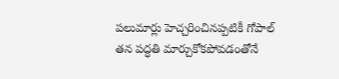పలుమార్లు హెచ్చరించినప్పటికీ గోపాల్ తన పద్ధతి మార్చుకోకపోవడంతోనే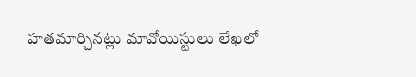హతమార్చినట్లు మావోయిస్టులు లేఖలో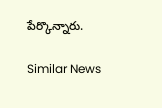పేర్కొన్నారు.

Similar News